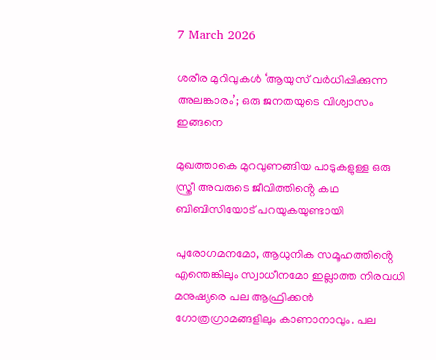7 March 2026

ശരീര മുറിവുകൾ ‘ആയുസ് വർധിപ്പിക്കുന്ന അലങ്കാരം’; ഒരു ജനതയുടെ വിശ്വാസം ഇങ്ങനെ

മുഖത്താകെ മുറവുണങ്ങിയ പാടുകളുള്ള ഒരു സ്ത്രീ അവരുടെ ജീവിത്തിൻ്റെ കഥ ബിബിസിയോട് പറയുകയുണ്ടായി

പുരോഗമനമോ, ആധുനിക സമൂഹത്തിൻ്റെ എന്തെങ്കിലും സ്വാധീനമോ ഇല്ലാത്ത നിരവധി മനുഷ്യരെ പല ആഫ്രിക്കന്‍ ഗോത്രഗ്രാമങ്ങളിലും കാണാനാവും. പല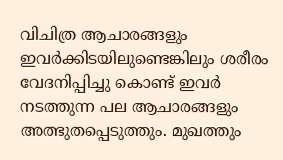വിചിത്ര ആചാരങ്ങളും ഇവർക്കിടയിലുണ്ടെങ്കിലും ശരീരം വേദനിപ്പിച്ചു കൊണ്ട് ഇവര്‍ നടത്തുന്ന പല ആചാരങ്ങളും അത്ഭുതപ്പെടുത്തും. മുഖത്തും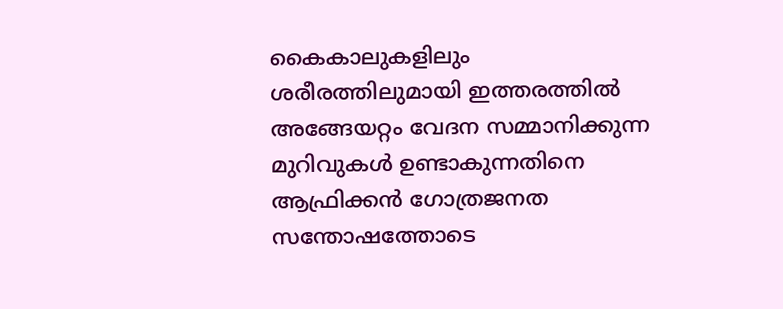കൈകാലുകളിലും ശരീരത്തിലുമായി ഇത്തരത്തില്‍ അങ്ങേയറ്റം വേദന സമ്മാനിക്കുന്ന മുറിവുകള്‍ ഉണ്ടാകുന്നതിനെ ആഫ്രിക്കന്‍ ഗോത്രജനത സന്തോഷത്തോടെ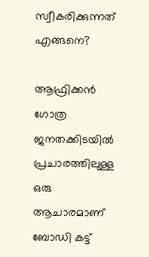സ്വീകരിക്കുന്നത് എങ്ങനെ?

ആഫ്രിക്കന്‍ ഗോത്ര ജനതക്കിടയില്‍ പ്രചാരത്തിലുള്ള ഒരു ആചാരമാണ് ബോഡി കട്ട്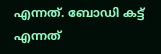എന്നത്. ബോഡി കട്ട് എന്നത്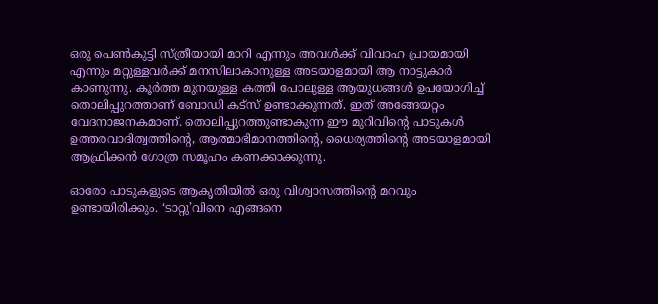ഒരു പെണ്‍കുട്ടി സ്ത്രീയായി മാറി എന്നും അവള്‍ക്ക് വിവാഹ പ്രായമായി എന്നും മറ്റുള്ളവര്‍ക്ക് മനസിലാകാനുള്ള അടയാളമായി ആ നാട്ടുകാര്‍ കാണുന്നു. കൂര്‍ത്ത മുനയുള്ള കത്തി പോലുള്ള ആയുധങ്ങള്‍ ഉപയോഗിച്ച് തൊലിപ്പുറത്താണ് ബോഡി കട്‌സ് ഉണ്ടാക്കുന്നത്. ഇത് അങ്ങേയറ്റം വേദനാജനകമാണ്. തൊലിപ്പുറത്തുണ്ടാകുന്ന ഈ മുറിവിൻ്റെ പാടുകള്‍ ഉത്തരവാദിത്വത്തിൻ്റെ, ആത്മാഭിമാനത്തിൻ്റെ, ധൈര്യത്തിൻ്റെ അടയാളമായി ആഫ്രിക്കന്‍ ഗോത്ര സമൂഹം കണക്കാക്കുന്നു.

ഓരോ പാടുകളുടെ ആകൃതിയില്‍ ഒരു വിശ്വാസത്തിൻ്റെ മറവും ഉണ്ടായിരിക്കും. ‘ടാറ്റു’വിനെ എങ്ങനെ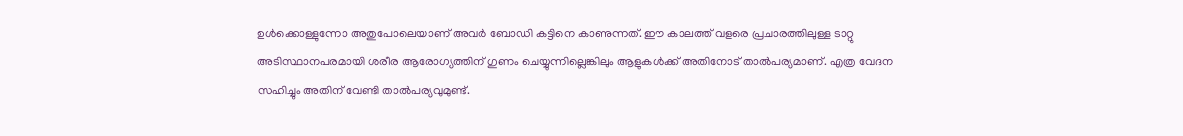ഉള്‍ക്കൊള്ളുന്നോ അതുപോലെയാണ് അവര്‍ ബോഡി കട്ടിനെ കാണുന്നത്. ഈ കാലത്ത് വളരെ പ്രചാരത്തിലുള്ള ടാറ്റു അടിസ്ഥാനപരമായി ശരീര ആരോഗ്യത്തിന് ഗുണം ചെയ്യുന്നില്ലെങ്കിലും ആളുകള്‍ക്ക് അതിനോട് താല്‍പര്യമാണ്. എത്ര വേദന സഹിച്ചും അതിന് വേണ്ടി താല്‍പര്യവുമുണ്ട്.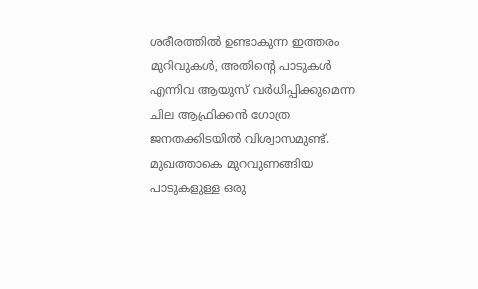ശരീരത്തിൽ ഉണ്ടാകുന്ന ഇത്തരം മുറിവുകള്‍, അതിൻ്റെ പാടുകള്‍ എന്നിവ ആയുസ് വര്‍ധിപ്പിക്കുമെന്ന ചില ആഫ്രിക്കന്‍ ഗോത്ര ജനതക്കിടയില്‍ വിശ്വാസമുണ്ട്. മുഖത്താകെ മുറവുണങ്ങിയ പാടുകളുള്ള ഒരു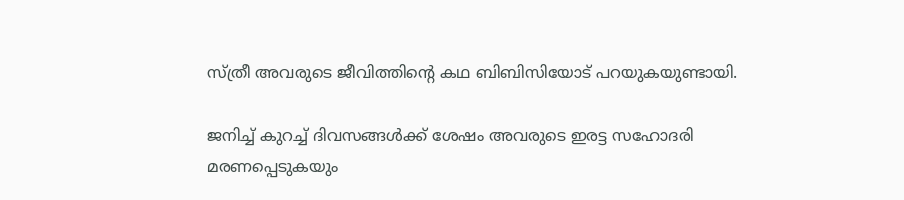സ്ത്രീ അവരുടെ ജീവിത്തിൻ്റെ കഥ ബിബിസിയോട് പറയുകയുണ്ടായി.

ജനിച്ച് കുറച്ച് ദിവസങ്ങള്‍ക്ക് ശേഷം അവരുടെ ഇരട്ട സഹോദരി മരണപ്പെടുകയും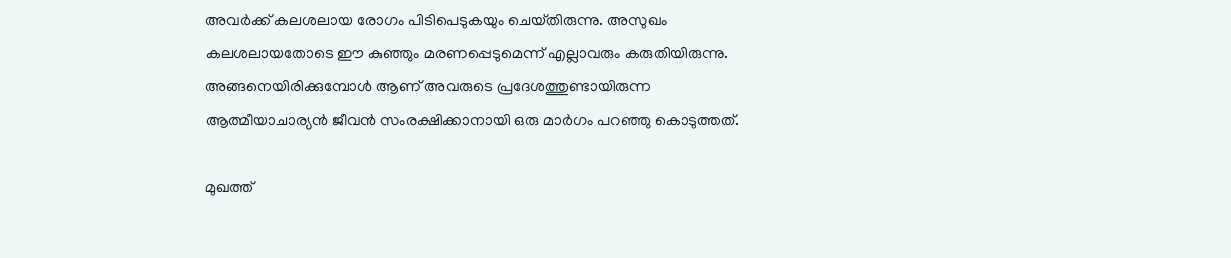അവര്‍ക്ക് കലശലായ രോഗം പിടിപെടുകയും ചെയ്‌തിരുന്നു. അസുഖം കലശലായതോടെ ഈ കുഞ്ഞും മരണപ്പെടുമെന്ന് എല്ലാവരും കരുതിയിരുന്നു. അങ്ങനെയിരിക്കുമ്പോൾ ആണ് അവരുടെ പ്രദേശത്തുണ്ടായിരുന്ന ആത്മീയാചാര്യന്‍ ജീവന്‍ സംരക്ഷിക്കാനായി ഒരു മാര്‍ഗം പറഞ്ഞു കൊടുത്തത്.

മുഖത്ത്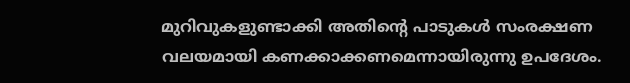മുറിവുകളുണ്ടാക്കി അതിൻ്റെ പാടുകള്‍ സംരക്ഷണ വലയമായി കണക്കാക്കണമെന്നായിരുന്നു ഉപദേശം.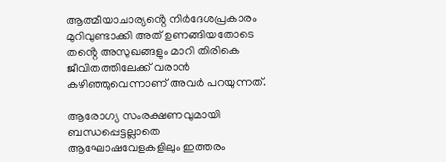ആത്മീയാചാര്യൻ്റെ നിര്‍ദേശപ്രകാരം മുറിവുണ്ടാക്കി അത് ഉണങ്ങിയതോടെ തൻ്റെ അസുഖങ്ങളും മാറി തിരികെ ജീവിതത്തിലേക്ക് വരാന്‍ കഴിഞ്ഞുവെന്നാണ് അവര്‍ പറയുന്നത്.

ആരോഗ്യ സംരക്ഷണവുമായി ബന്ധപ്പെട്ടല്ലാതെ ആഘോഷവേളകളിലും ഇത്തരം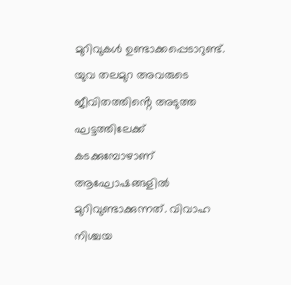മുറിവുകള്‍ ഉണ്ടാക്കപ്പെടാറുണ്ട്. യുവ തലമുറ അവരുടെ ജീവിതത്തിൻ്റെ അടുത്ത ഘട്ടത്തിലേക്ക് കടക്കുമ്പോഴാണ് ആഘോഷങ്ങളില്‍ മുറിവുണ്ടാക്കുന്നത്. വിവാഹ നിശ്ചയ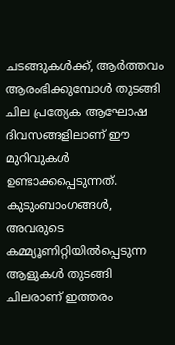ചടങ്ങുകള്‍ക്ക്, ആര്‍ത്തവം ആരംഭിക്കുമ്പോള്‍ തുടങ്ങി ചില പ്രത്യേക ആഘോഷ ദിവസങ്ങളിലാണ് ഈ മുറിവുകള്‍ ഉണ്ടാക്കപ്പെടുന്നത്. കുടുംബാംഗങ്ങള്‍, അവരുടെ കമ്മ്യൂണിറ്റിയില്‍പ്പെടുന്ന ആളുകള്‍ തുടങ്ങി ചിലരാണ് ഇത്തരം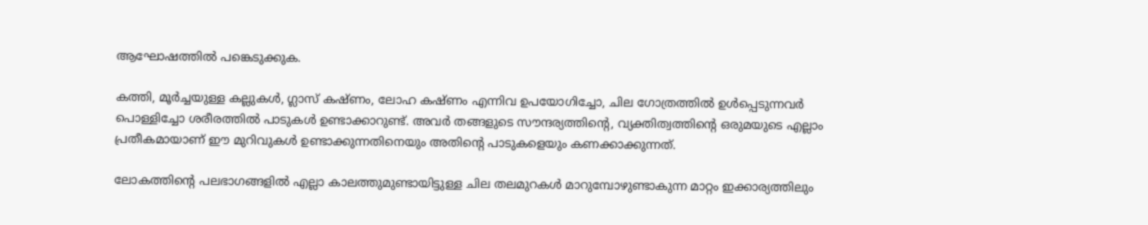ആഘോഷത്തില്‍ പങ്കെടുക്കുക.

കത്തി, മൂര്‍ച്ചയുള്ള കല്ലുകള്‍, ഗ്ലാസ് കഷ്‌ണം, ലോഹ കഷ്‌ണം എന്നിവ ഉപയോഗിച്ചോ, ചില ഗോത്രത്തില്‍ ഉള്‍പ്പെടുന്നവര്‍ പൊള്ളിച്ചോ ശരീരത്തില്‍ പാടുകള്‍ ഉണ്ടാക്കാറുണ്ട്. അവര്‍ തങ്ങളുടെ സൗന്ദര്യത്തിൻ്റെ, വ്യക്തിത്വത്തിൻ്റെ ഒരുമയുടെ എല്ലാം പ്രതീകമായാണ് ഈ മുറിവുകൾ ഉണ്ടാക്കുന്നതിനെയും അതിൻ്റെ പാടുകളെയും കണക്കാക്കുന്നത്.

ലോകത്തിൻ്റെ പലഭാഗങ്ങളില്‍ എല്ലാ കാലത്തുമുണ്ടായിട്ടുള്ള ചില തലമുറകള്‍ മാറുമ്പോഴുണ്ടാകുന്ന മാറ്റം ഇക്കാര്യത്തിലും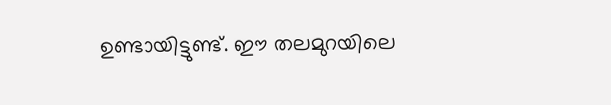ഉണ്ടായിട്ടുണ്ട്. ഈ തലമുറയിലെ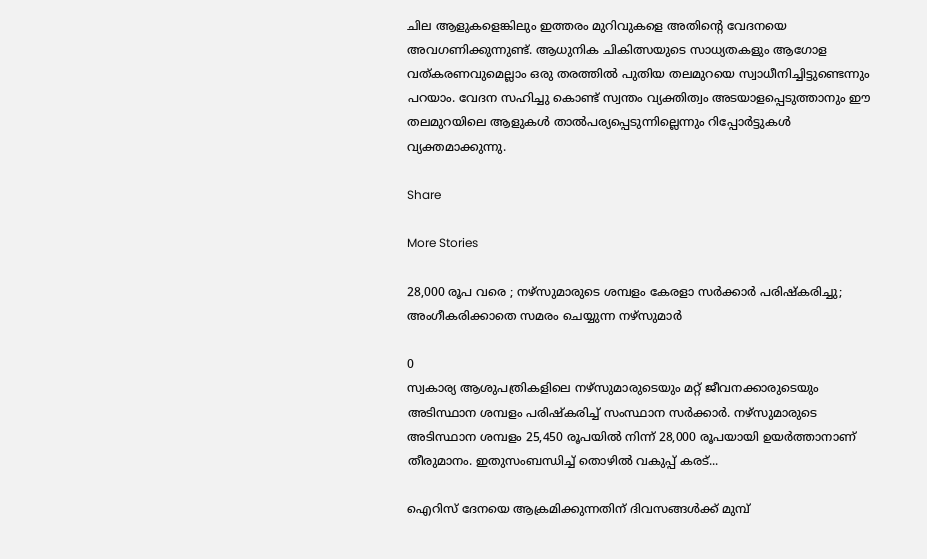ചില ആളുകളെങ്കിലും ഇത്തരം മുറിവുകളെ അതിൻ്റെ വേദനയെ അവഗണിക്കുന്നുണ്ട്. ആധുനിക ചികിത്സയുടെ സാധ്യതകളും ആഗോള വത്കരണവുമെല്ലാം ഒരു തരത്തില്‍ പുതിയ തലമുറയെ സ്വാധീനിച്ചിട്ടുണ്ടെന്നും പറയാം. വേദന സഹിച്ചു കൊണ്ട് സ്വന്തം വ്യക്തിത്വം അടയാളപ്പെടുത്താനും ഈ തലമുറയിലെ ആളുകള്‍ താല്‍പര്യപ്പെടുന്നില്ലെന്നും റിപ്പോര്‍ട്ടുകള്‍ വ്യക്തമാക്കുന്നു.

Share

More Stories

28,000 രൂപ വരെ ; നഴ്സുമാരുടെ ശമ്പളം കേരളാ സർക്കാർ പരിഷ്കരിച്ചു; അംഗീകരിക്കാതെ സമരം ചെയ്യുന്ന നഴ്സുമാർ

0
സ്വകാര്യ ആശുപത്രികളിലെ നഴ്‌സുമാരുടെയും മറ്റ് ജീവനക്കാരുടെയും അടിസ്ഥാന ശമ്പളം പരിഷ്‌കരിച്ച് സംസ്ഥാന സർക്കാർ. നഴ്‌സുമാരുടെ അടിസ്ഥാന ശമ്പളം 25,450 രൂപയിൽ നിന്ന് 28,000 രൂപയായി ഉയർത്താനാണ് തീരുമാനം. ഇതുസംബന്ധിച്ച് തൊഴിൽ വകുപ്പ് കരട്...

ഐറിസ് ദേനയെ ആക്രമിക്കുന്നതിന് ദിവസങ്ങൾക്ക് മുമ്പ്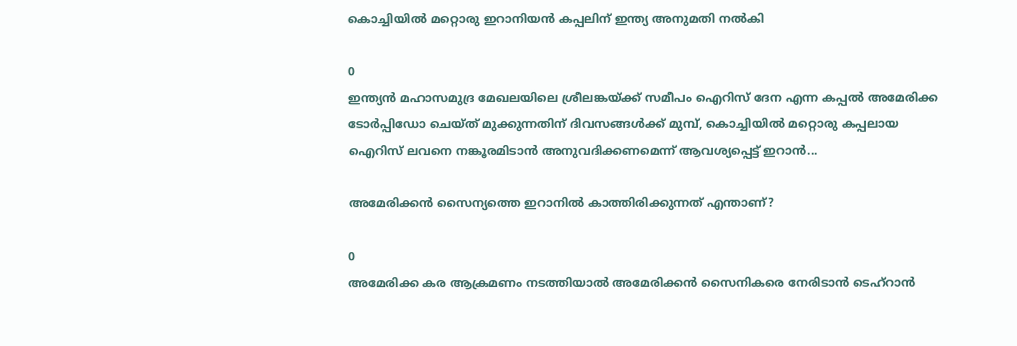കൊച്ചിയിൽ മറ്റൊരു ഇറാനിയൻ കപ്പലിന് ഇന്ത്യ അനുമതി നൽകി

0
ഇന്ത്യൻ മഹാസമുദ്ര മേഖലയിലെ ശ്രീലങ്കയ്ക്ക് സമീപം ഐറിസ് ദേന എന്ന കപ്പൽ അമേരിക്ക ടോർപ്പിഡോ ചെയ്ത് മുക്കുന്നതിന് ദിവസങ്ങൾക്ക് മുമ്പ്, കൊച്ചിയിൽ മറ്റൊരു കപ്പലായ ഐറിസ് ലവനെ നങ്കൂരമിടാൻ അനുവദിക്കണമെന്ന് ആവശ്യപ്പെട്ട് ഇറാൻ...

അമേരിക്കൻ സൈന്യത്തെ ഇറാനിൽ കാത്തിരിക്കുന്നത് എന്താണ്‌?

0
അമേരിക്ക കര ആക്രമണം നടത്തിയാൽ അമേരിക്കൻ സൈനികരെ നേരിടാൻ ടെഹ്‌റാൻ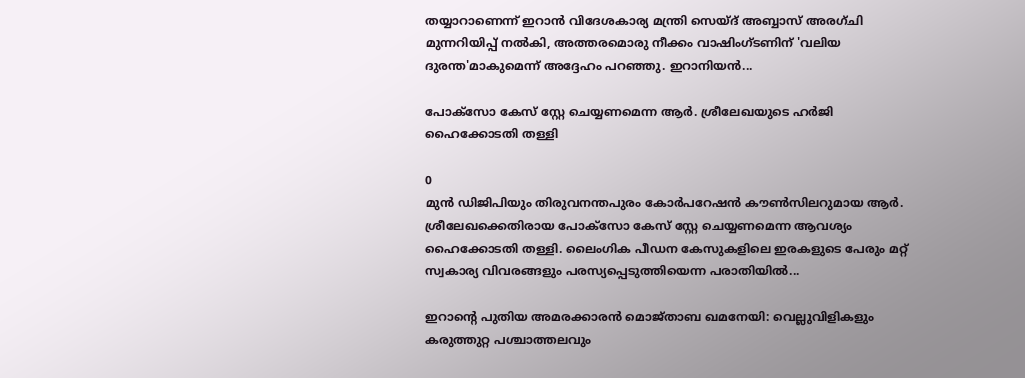തയ്യാറാണെന്ന് ഇറാൻ വിദേശകാര്യ മന്ത്രി സെയ്‌ദ് അബ്ബാസ് അരഗ്ചി മുന്നറിയിപ്പ് നൽകി, അത്തരമൊരു നീക്കം വാഷിംഗ്ടണിന് 'വലിയ ദുരന്ത'മാകുമെന്ന് അദ്ദേഹം പറഞ്ഞു. ഇറാനിയൻ...

പോക്സോ കേസ് സ്റ്റേ ചെയ്യണമെന്ന ആർ. ശ്രീലേഖയുടെ ഹർജി ഹൈക്കോടതി തള്ളി

0
മുൻ ഡിജിപിയും തിരുവനന്തപുരം കോർപറേഷൻ കൗൺസിലറുമായ ആർ. ശ്രീലേഖക്കെതിരായ പോക്സോ കേസ് സ്റ്റേ ചെയ്യണമെന്ന ആവശ്യം ഹൈക്കോടതി തള്ളി. ലൈംഗിക പീഡന കേസുകളിലെ ഇരകളുടെ പേരും മറ്റ് സ്വകാര്യ വിവരങ്ങളും പരസ്യപ്പെടുത്തിയെന്ന പരാതിയിൽ...

ഇറാന്റെ പുതിയ അമരക്കാരൻ മൊജ്താബ ഖമനേയി: വെല്ലുവിളികളും കരുത്തുറ്റ പശ്ചാത്തലവും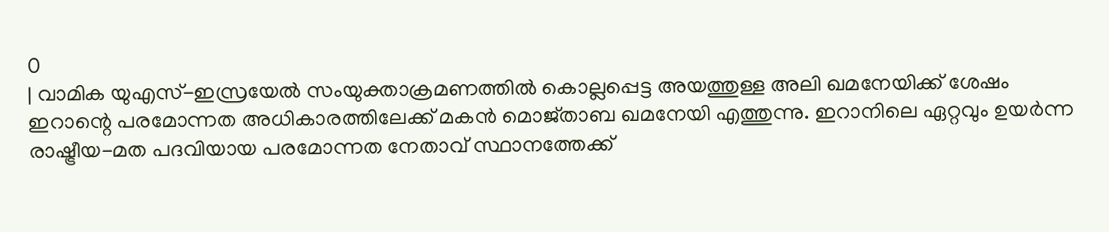0
| വാമിക യുഎസ്-ഇസ്രയേൽ സംയുക്താക്രമണത്തിൽ കൊല്ലപ്പെട്ട അയത്തുള്ള അലി ഖമനേയിക്ക് ശേഷം ഇറാന്റെ പരമോന്നത അധികാരത്തിലേക്ക് മകൻ മൊജ്താബ ഖമനേയി എത്തുന്നു. ഇറാനിലെ ഏറ്റവും ഉയർന്ന രാഷ്ട്രീയ-മത പദവിയായ പരമോന്നത നേതാവ് സ്ഥാനത്തേക്ക്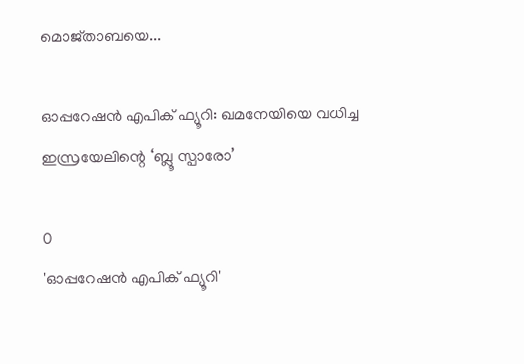മൊജ്താബയെ...

ഓപ്പറേഷൻ എപിക് ഫ്യൂറി: ഖമനേയിയെ വധിച്ച ഇസ്രയേലിന്റെ ‘ബ്ലൂ സ്പാരോ’

0
'ഓപ്പറേഷൻ എപിക് ഫ്യൂറി'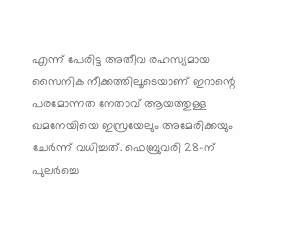എന്ന് പേരിട്ട അതീവ രഹസ്യമായ സൈനിക നീക്കത്തിലൂടെയാണ് ഇറാന്റെ പരമോന്നത നേതാവ് ആയത്തുള്ള ഖമനേയിയെ ഇസ്രയേലും അമേരിക്കയും ചേർന്ന് വധിച്ചത്. ഫെബ്രുവരി 28-ന് പുലർച്ചെ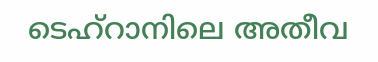ടെഹ്റാനിലെ അതീവ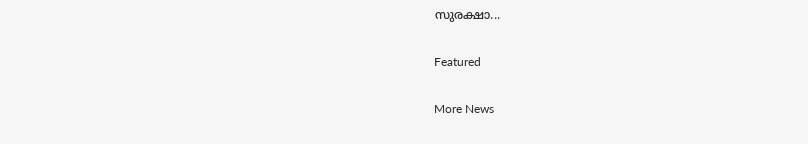സുരക്ഷാ...

Featured

More News